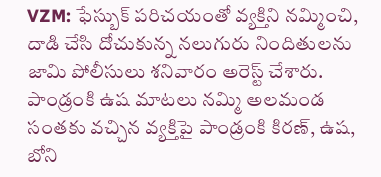VZM: ఫేస్బుక్ పరిచయంతో వ్యక్తిని నమ్మించి, దాడి చేసి దోచుకున్న నలుగురు నిందితులను జామి పోలీసులు శనివారం అరెస్ట్ చేశారు. పాండ్రంకి ఉష మాటలు నమ్మి అలమండ సంతకు వచ్చిన వ్యక్తిపై పాండ్రంకి కిరణ్, ఉష, బోని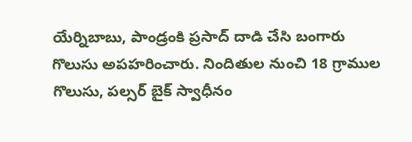యేర్నిబాబు, పాండ్రంకి ప్రసాద్ దాడి చేసి బంగారు గొలుసు అపహరించారు. నిందితుల నుంచి 18 గ్రాముల గొలుసు, పల్సర్ బైక్ స్వాధీనం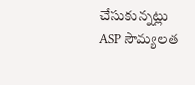చేసుకున్నట్లు ASP సౌమ్యలత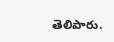తెలిపారు.